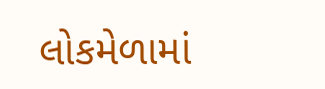લોકમેળામાં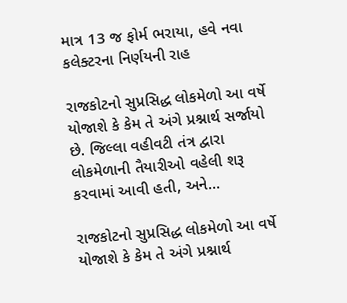માત્ર 13 જ ફોર્મ ભરાયા, હવે નવા કલેક્ટરના નિર્ણયની રાહ

રાજકોટનો સુપ્રસિદ્ધ લોકમેળો આ વર્ષે યોજાશે કે કેમ તે અંગે પ્રશ્નાર્થ સર્જાયો છે. જિલ્લા વહીવટી તંત્ર દ્વારા લોકમેળાની તૈયારીઓ વહેલી શરૂ કરવામાં આવી હતી, અને…

રાજકોટનો સુપ્રસિદ્ધ લોકમેળો આ વર્ષે યોજાશે કે કેમ તે અંગે પ્રશ્નાર્થ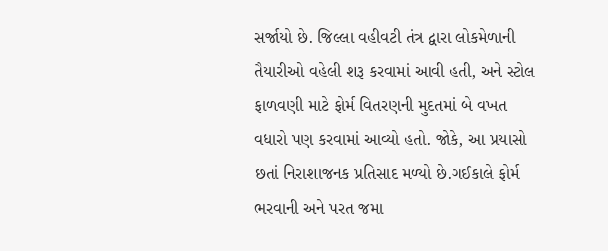સર્જાયો છે. જિલ્લા વહીવટી તંત્ર દ્વારા લોકમેળાની તૈયારીઓ વહેલી શરૂ કરવામાં આવી હતી, અને સ્ટોલ ફાળવણી માટે ફોર્મ વિતરણની મુદતમાં બે વખત વધારો પણ કરવામાં આવ્યો હતો. જોકે, આ પ્રયાસો છતાં નિરાશાજનક પ્રતિસાદ મળ્યો છે.ગઈકાલે ફોર્મ ભરવાની અને પરત જમા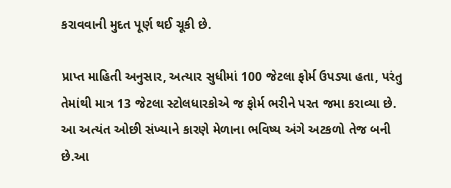કરાવવાની મુદત પૂર્ણ થઈ ચૂકી છે.

પ્રાપ્ત માહિતી અનુસાર, અત્યાર સુધીમાં 100 જેટલા ફોર્મ ઉપડ્યા હતા, પરંતુ તેમાંથી માત્ર 13 જેટલા સ્ટોલધારકોએ જ ફોર્મ ભરીને પરત જમા કરાવ્યા છે. આ અત્યંત ઓછી સંખ્યાને કારણે મેળાના ભવિષ્ય અંગે અટકળો તેજ બની છે.આ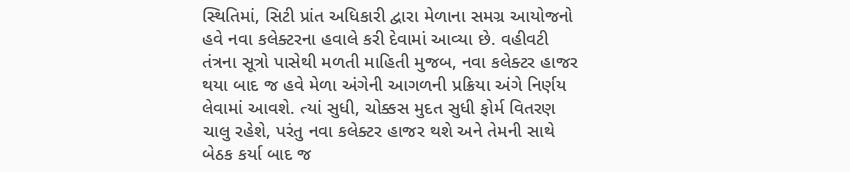સ્થિતિમાં, સિટી પ્રાંત અધિકારી દ્વારા મેળાના સમગ્ર આયોજનો હવે નવા કલેક્ટરના હવાલે કરી દેવામાં આવ્યા છે. વહીવટી તંત્રના સૂત્રો પાસેથી મળતી માહિતી મુજબ, નવા કલેક્ટર હાજર થયા બાદ જ હવે મેળા અંગેની આગળની પ્રક્રિયા અંગે નિર્ણય લેવામાં આવશે. ત્યાં સુધી, ચોક્કસ મુદત સુધી ફોર્મ વિતરણ ચાલુ રહેશે, પરંતુ નવા કલેક્ટર હાજર થશે અને તેમની સાથે બેઠક કર્યા બાદ જ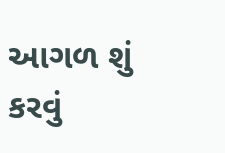આગળ શું કરવું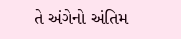તે અંગેનો અંતિમ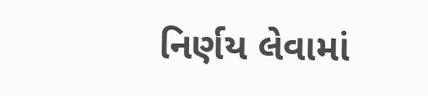નિર્ણય લેવામાં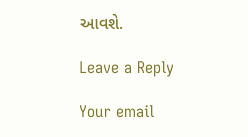આવશે.

Leave a Reply

Your email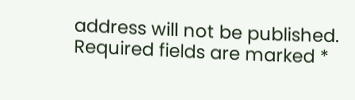address will not be published. Required fields are marked *